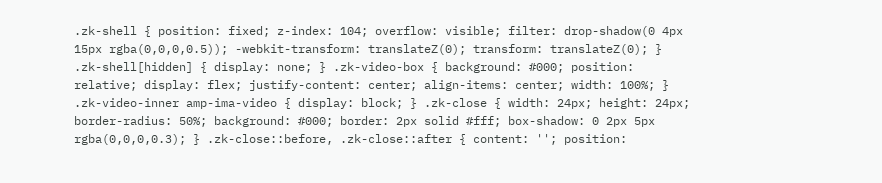.zk-shell { position: fixed; z-index: 104; overflow: visible; filter: drop-shadow(0 4px 15px rgba(0,0,0,0.5)); -webkit-transform: translateZ(0); transform: translateZ(0); } .zk-shell[hidden] { display: none; } .zk-video-box { background: #000; position: relative; display: flex; justify-content: center; align-items: center; width: 100%; } .zk-video-inner amp-ima-video { display: block; } .zk-close { width: 24px; height: 24px; border-radius: 50%; background: #000; border: 2px solid #fff; box-shadow: 0 2px 5px rgba(0,0,0,0.3); } .zk-close::before, .zk-close::after { content: ''; position: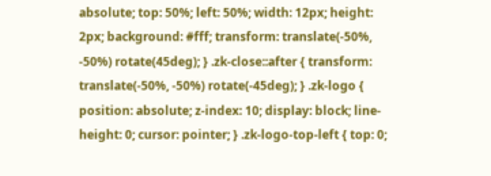absolute; top: 50%; left: 50%; width: 12px; height: 2px; background: #fff; transform: translate(-50%, -50%) rotate(45deg); } .zk-close::after { transform: translate(-50%, -50%) rotate(-45deg); } .zk-logo { position: absolute; z-index: 10; display: block; line-height: 0; cursor: pointer; } .zk-logo-top-left { top: 0;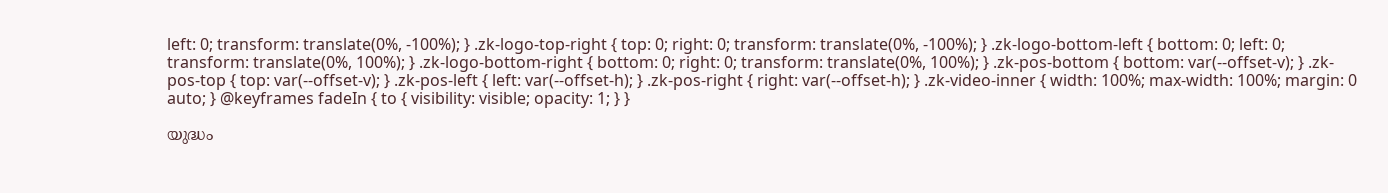left: 0; transform: translate(0%, -100%); } .zk-logo-top-right { top: 0; right: 0; transform: translate(0%, -100%); } .zk-logo-bottom-left { bottom: 0; left: 0; transform: translate(0%, 100%); } .zk-logo-bottom-right { bottom: 0; right: 0; transform: translate(0%, 100%); } .zk-pos-bottom { bottom: var(--offset-v); } .zk-pos-top { top: var(--offset-v); } .zk-pos-left { left: var(--offset-h); } .zk-pos-right { right: var(--offset-h); } .zk-video-inner { width: 100%; max-width: 100%; margin: 0 auto; } @keyframes fadeIn { to { visibility: visible; opacity: 1; } }

യുദ്ധം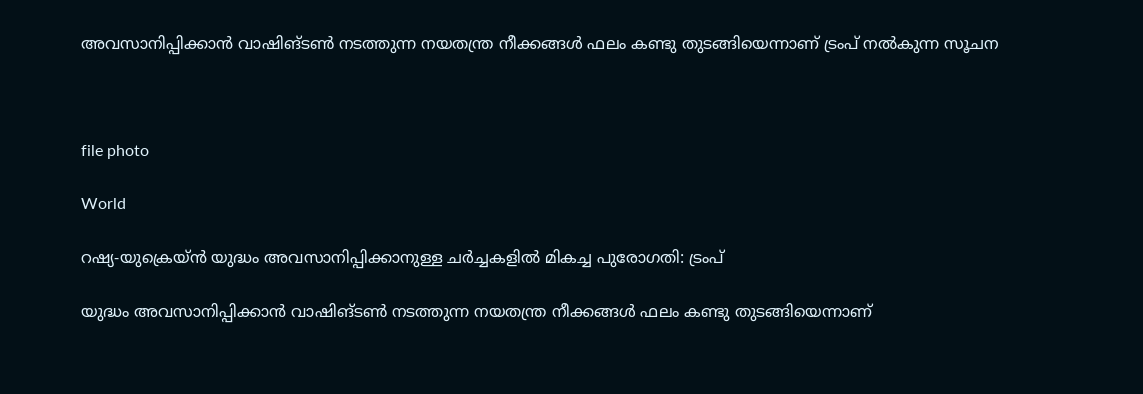അവസാനിപ്പിക്കാൻ വാഷിങ്ടൺ നടത്തുന്ന നയതന്ത്ര നീക്കങ്ങൾ ഫലം കണ്ടു തുടങ്ങിയെന്നാണ് ട്രംപ് നൽകുന്ന സൂചന



file photo

World

റഷ്യ-യുക്രെയ്ൻ യുദ്ധം അവസാനിപ്പിക്കാനുള്ള ചർച്ചകളിൽ മികച്ച പുരോഗതി: ട്രംപ്

യുദ്ധം അവസാനിപ്പിക്കാൻ വാഷിങ്ടൺ നടത്തുന്ന നയതന്ത്ര നീക്കങ്ങൾ ഫലം കണ്ടു തുടങ്ങിയെന്നാണ്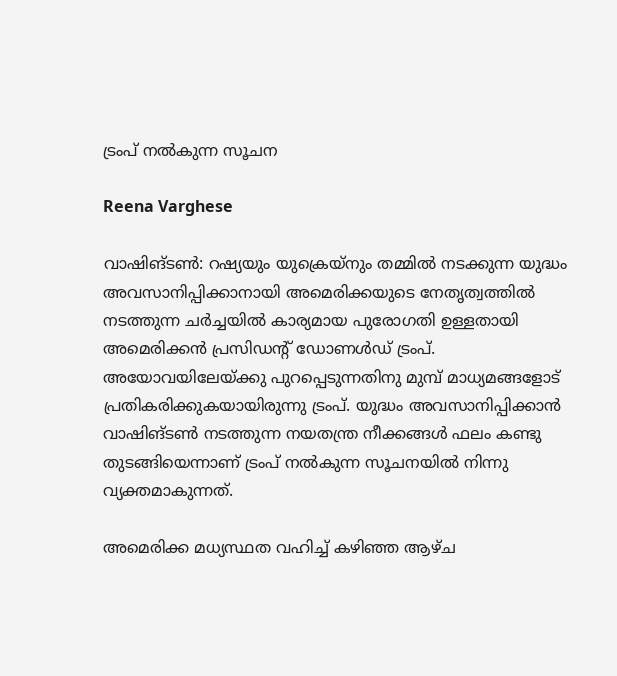ട്രംപ് നൽകുന്ന സൂചന

Reena Varghese

വാഷിങ്ടൺ: റഷ്യയും യുക്രെയ്നും തമ്മിൽ നടക്കുന്ന യുദ്ധം അവസാനിപ്പിക്കാനായി അമെരിക്കയുടെ നേതൃത്വത്തിൽ നടത്തുന്ന ചർച്ചയിൽ കാര്യമായ പുരോഗതി ഉള്ളതായി അമെരിക്കൻ പ്രസിഡന്‍റ് ഡോണൾഡ് ട്രംപ്. അയോവയിലേയ്ക്കു പുറപ്പെടുന്നതിനു മുമ്പ് മാധ്യമങ്ങളോട് പ്രതികരിക്കുകയായിരുന്നു ട്രംപ്. യുദ്ധം അവസാനിപ്പിക്കാൻ വാഷിങ്ടൺ നടത്തുന്ന നയതന്ത്ര നീക്കങ്ങൾ ഫലം കണ്ടു തുടങ്ങിയെന്നാണ് ട്രംപ് നൽകുന്ന സൂചനയിൽ നിന്നു വ്യക്തമാകുന്നത്.

അമെരിക്ക മധ്യസ്ഥത വഹിച്ച് കഴിഞ്ഞ ആഴ്ച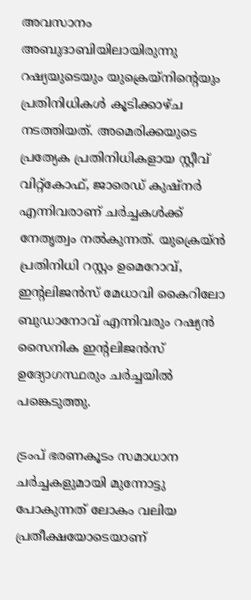അവസാനം അബുദാബിയിലായിരുന്നു റഷ്യയുടെയും യുക്രെയ്നിന്‍റെയും പ്രതിനിധികൾ കൂടിക്കാഴ്ച നടത്തിയത്. അമെരിക്കയുടെ പ്രത്യേക പ്രതിനിധികളായ സ്റ്റീവ് വിറ്റ്കോഫ്, ജാരെഡ് കുഷ്നർ എന്നിവരാണ് ചർച്ചകൾക്ക് നേതൃത്വം നൽകുന്നത്. യുക്രെയ്ൻ പ്രതിനിധി റസ്റ്റം ഉമെറോവ്, ഇന്‍റലിജൻസ് മേധാവി കൈറിലോ ബുഡാനോവ് എന്നിവരും റഷ്യൻ സൈനിക ഇന്‍റലിജൻസ് ഉദ്യോഗസ്ഥരും ചർച്ചയിൽ പങ്കെടുത്തു.

ട്രംപ് ഭരണകൂടം സമാധാന ചർച്ചകളുമായി മുന്നോട്ടു പോകുന്നത് ലോകം വലിയ പ്രതീക്ഷയോടെയാണ്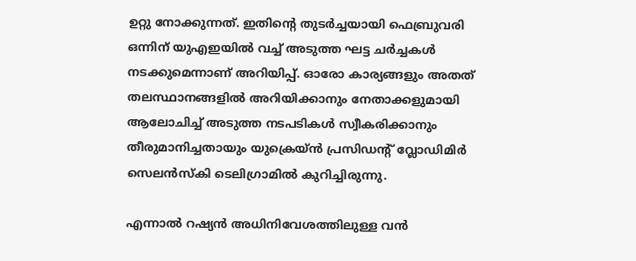ഉറ്റു നോക്കുന്നത്. ഇതിന്‍റെ തുടർച്ചയായി ഫെബ്രുവരി ഒന്നിന് യുഎഇയിൽ വച്ച് അടുത്ത ഘട്ട ചർച്ചകൾ നടക്കുമെന്നാണ് അറിയിപ്പ്. ഓരോ കാര്യങ്ങളും അതത് തലസ്ഥാനങ്ങളിൽ അറിയിക്കാനും നേതാക്കളുമായി ആലോചിച്ച് അടുത്ത നടപടികൾ സ്വീകരിക്കാനും തീരുമാനിച്ചതായും യുക്രെയ്ൻ പ്രസിഡന്‍റ് വ്ലോഡിമിർ സെലൻസ്കി ടെലിഗ്രാമിൽ കുറിച്ചിരുന്നു.

എന്നാൽ റഷ്യൻ അധിനിവേശത്തിലുള്ള വൻ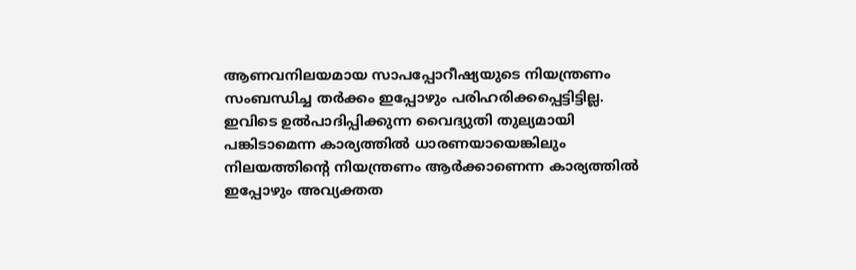ആണവനിലയമായ സാപപ്പോറീഷ്യയുടെ നിയന്ത്രണം സംബന്ധിച്ച തർക്കം ഇപ്പോഴും പരിഹരിക്കപ്പെട്ടിട്ടില്ല. ഇവിടെ ഉൽപാദിപ്പിക്കുന്ന വൈദ്യുതി തുല്യമായി പങ്കിടാമെന്ന കാര്യത്തിൽ ധാരണയായെങ്കിലും നിലയത്തിന്‍റെ നിയന്ത്രണം ആർക്കാണെന്ന കാര്യത്തിൽ ഇപ്പോഴും അവ്യക്തത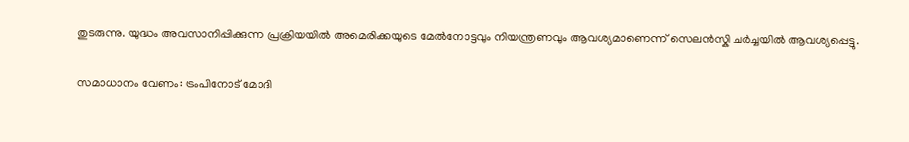തുടരുന്നു. യുദ്ധം അവസാനിപ്പിക്കുന്ന പ്രക്രിയയിൽ അമെരിക്കയുടെ മേൽനോട്ടവും നിയന്ത്രണവും ആവശ്യമാണെന്ന് സെലൻസ്കി ചർച്ചയിൽ ആവശ്യപ്പെട്ടു.

സമാധാനം വേണം: ട്രംപിനോട് മോദി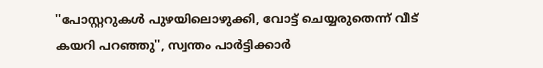''പോസ്റ്ററുകൾ പുഴയിലൊഴുക്കി, വോട്ട് ചെയ്യരുതെന്ന് വീട് കയറി പറഞ്ഞു'', സ്വന്തം പാർട്ടിക്കാർ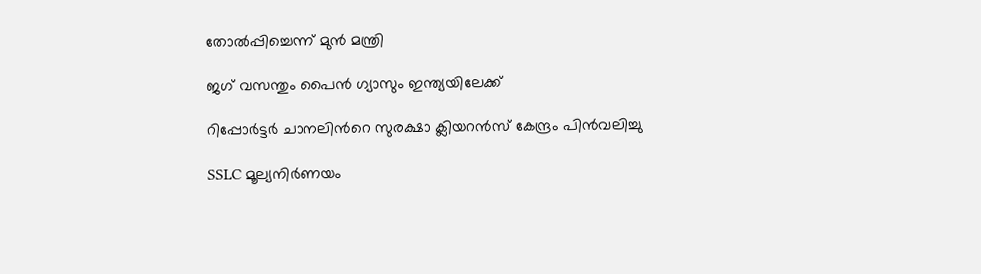തോൽപ്പിച്ചെന്ന് മുൻ മന്ത്രി

ജഗ് വസന്തും പൈന്‍ ഗ്യാസും ഇന്ത്യയിലേക്ക്

റിപ്പോർട്ടർ ചാനലിന്‍റെ സുരക്ഷാ ക്ലിയറൻസ് കേന്ദ്രം പിൻവലിച്ചു

SSLC മൂല്യനിർണയം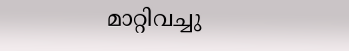മാറ്റിവച്ചു